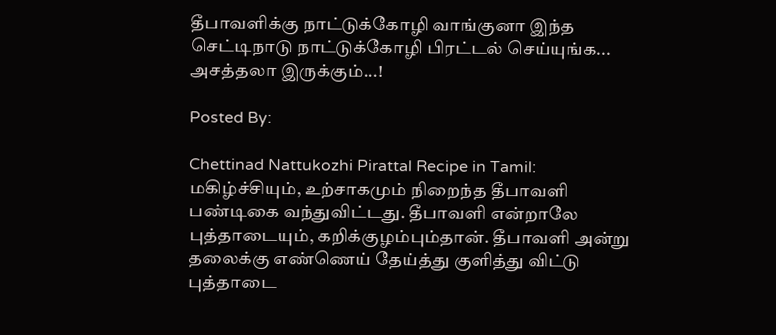தீபாவளிக்கு நாட்டுக்கோழி வாங்குனா இந்த செட்டிநாடு நாட்டுக்கோழி பிரட்டல் செய்யுங்க... அசத்தலா இருக்கும்...!

Posted By:

Chettinad Nattukozhi Pirattal Recipe in Tamil: மகிழ்ச்சியும், உற்சாகமும் நிறைந்த தீபாவளி பண்டிகை வந்துவிட்டது. தீபாவளி என்றாலே புத்தாடையும், கறிக்குழம்பும்தான். தீபாவளி அன்று தலைக்கு எண்ணெய் தேய்த்து குளித்து விட்டு புத்தாடை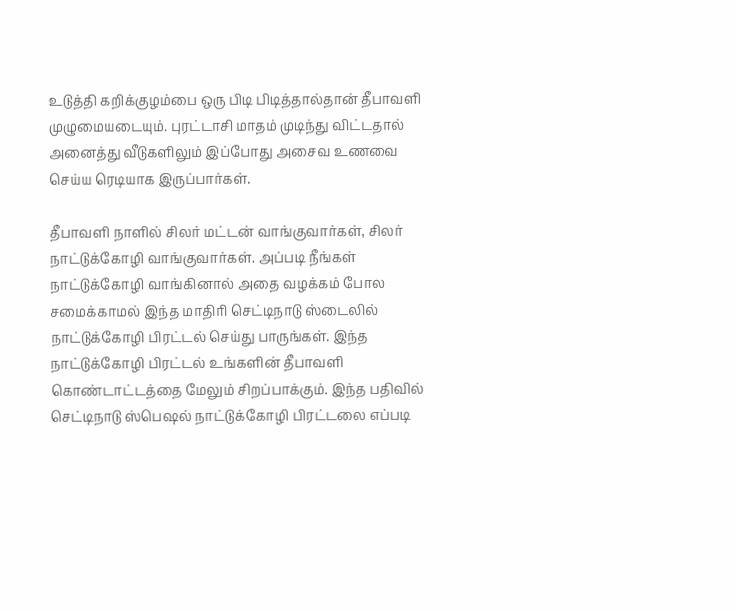உடுத்தி கறிக்குழம்பை ஒரு பிடி பிடித்தால்தான் தீபாவளி முழுமையடையும். புரட்டாசி மாதம் முடிந்து விட்டதால் அனைத்து வீடுகளிலும் இப்போது அசைவ உணவை செய்ய ரெடியாக இருப்பார்கள்.

தீபாவளி நாளில் சிலர் மட்டன் வாங்குவார்கள், சிலர் நாட்டுக்கோழி வாங்குவார்கள். அப்படி நீங்கள் நாட்டுக்கோழி வாங்கினால் அதை வழக்கம் போல சமைக்காமல் இந்த மாதிரி செட்டிநாடு ஸ்டைலில் நாட்டுக்கோழி பிரட்டல் செய்து பாருங்கள். இந்த நாட்டுக்கோழி பிரட்டல் உங்களின் தீபாவளி கொண்டாட்டத்தை மேலும் சிறப்பாக்கும். இந்த பதிவில் செட்டிநாடு ஸ்பெஷல் நாட்டுக்கோழி பிரட்டலை எப்படி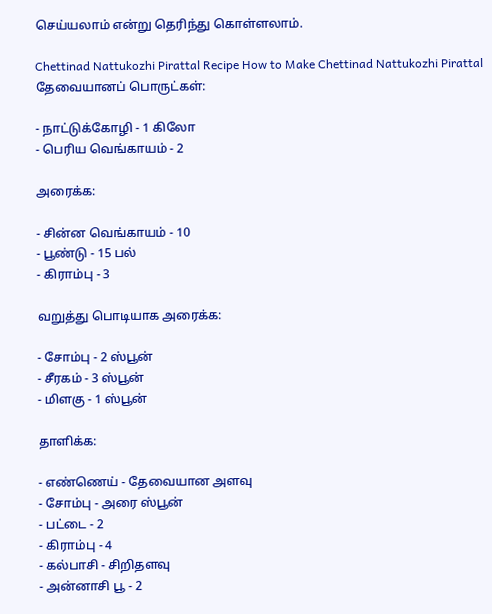செய்யலாம் என்று தெரிந்து கொள்ளலாம்.

Chettinad Nattukozhi Pirattal Recipe How to Make Chettinad Nattukozhi Pirattal
தேவையானப் பொருட்கள்:

- நாட்டுக்கோழி - 1 கிலோ
- பெரிய வெங்காயம் - 2

அரைக்க:

- சின்ன வெங்காயம் - 10
- பூண்டு - 15 பல்
- கிராம்பு - 3

வறுத்து பொடியாக அரைக்க:

- சோம்பு - 2 ஸ்பூன்
- சீரகம் - 3 ஸ்பூன்
- மிளகு - 1 ஸ்பூன்

தாளிக்க:

- எண்ணெய் - தேவையான அளவு
- சோம்பு - அரை ஸ்பூன்
- பட்டை - 2
- கிராம்பு - 4
- கல்பாசி - சிறிதளவு
- அன்னாசி பூ - 2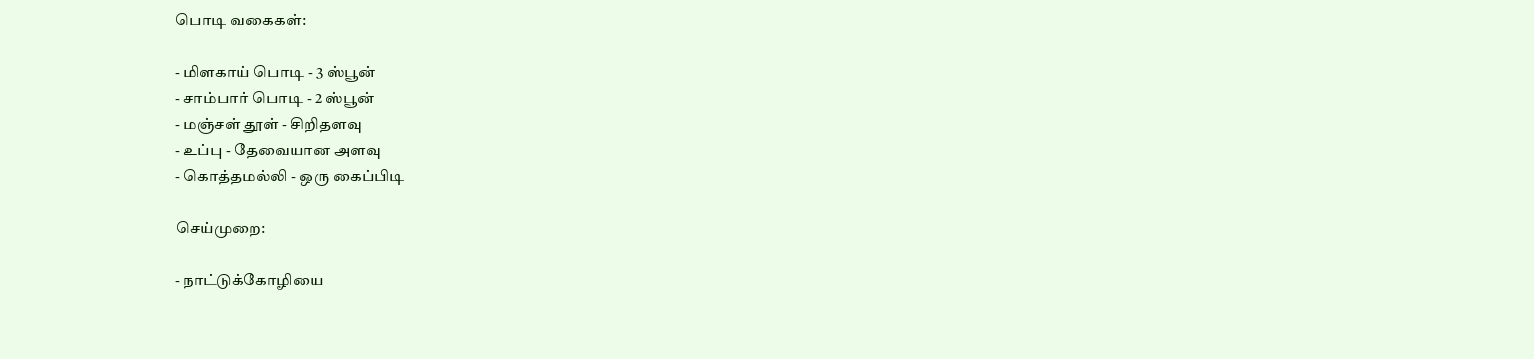பொடி வகைகள்:

- மிளகாய் பொடி - 3 ஸ்பூன்
- சாம்பார் பொடி - 2 ஸ்பூன்
- மஞ்சள் தூள் - சிறிதளவு
- உப்பு - தேவையான அளவு
- கொத்தமல்லி - ஒரு கைப்பிடி

செய்முறை:

- நாட்டுக்கோழியை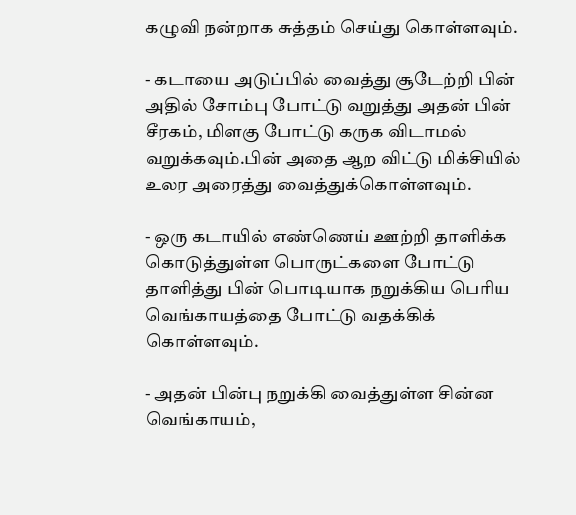கழுவி நன்றாக சுத்தம் செய்து கொள்ளவும்.

- கடாயை அடுப்பில் வைத்து சூடேற்றி பின் அதில் சோம்பு போட்டு வறுத்து அதன் பின் சீரகம், மிளகு போட்டு கருக விடாமல் வறுக்கவும்.பின் அதை ஆற விட்டு மிக்சியில் உலர அரைத்து வைத்துக்கொள்ளவும்.

- ஒரு கடாயில் எண்ணெய் ஊற்றி தாளிக்க கொடுத்துள்ள பொருட்களை போட்டு தாளித்து பின் பொடியாக நறுக்கிய பெரிய வெங்காயத்தை போட்டு வதக்கிக் கொள்ளவும்.

- அதன் பின்பு நறுக்கி வைத்துள்ள சின்ன வெங்காயம்,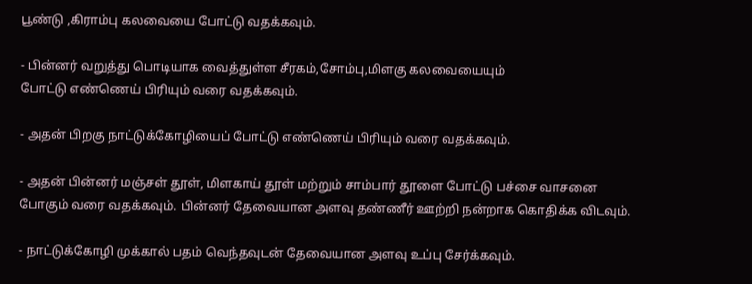பூண்டு ,கிராம்பு கலவையை போட்டு வதக்கவும்.

- பின்னர் வறுத்து பொடியாக வைத்துள்ள சீரகம்,சோம்பு,மிளகு கலவையையும்
போட்டு எண்ணெய் பிரியும் வரை வதக்கவும்.

- அதன் பிறகு நாட்டுக்கோழியைப் போட்டு எண்ணெய் பிரியும் வரை வதக்கவும்.

- அதன் பின்னர் மஞ்சள் தூள், மிளகாய் தூள் மற்றும் சாம்பார் தூளை போட்டு பச்சை வாசனை போகும் வரை வதக்கவும். பின்னர் தேவையான அளவு தண்ணீர் ஊற்றி நன்றாக கொதிக்க விடவும்.

- நாட்டுக்கோழி முக்கால் பதம் வெந்தவுடன் தேவையான அளவு உப்பு சேர்க்கவும்.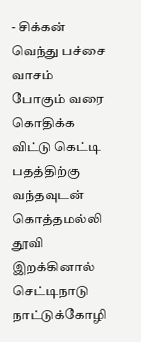- சிக்கன் வெந்து பச்சை வாசம் போகும் வரை கொதிக்க விட்டு கெட்டி பதத்திற்கு வந்தவுடன் கொத்தமல்லி தூவி இறக்கினால் செட்டிநாடு நாட்டுக்கோழி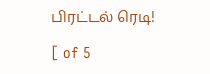பிரட்டல் ரெடி!

[ of 5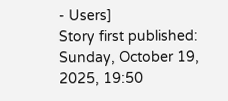- Users]
Story first published: Sunday, October 19, 2025, 19:50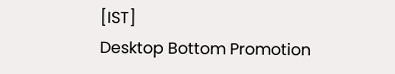[IST]
Desktop Bottom Promotion